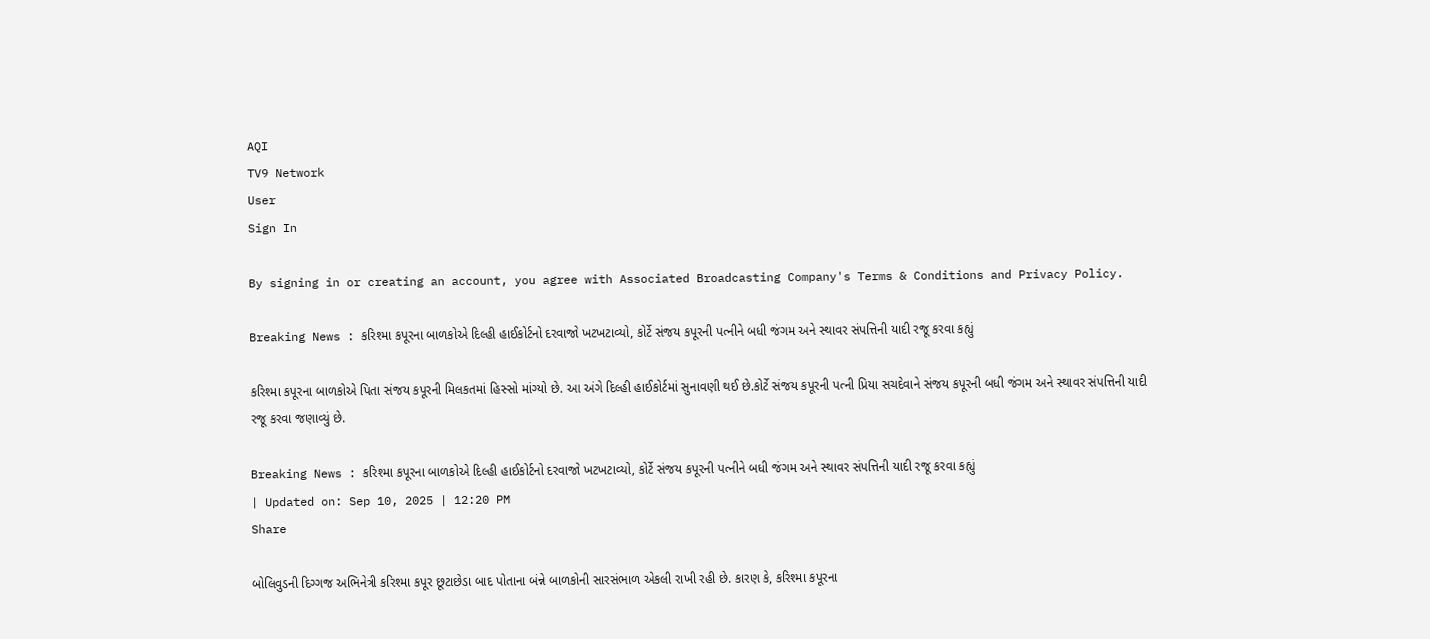AQI
TV9 Network
User
Sign In

By signing in or creating an account, you agree with Associated Broadcasting Company's Terms & Conditions and Privacy Policy.

Breaking News : કરિશ્મા કપૂરના બાળકોએ દિલ્હી હાઈકોર્ટનો દરવાજો ખટખટાવ્યો, કોર્ટે સંજય કપૂરની પત્નીને બધી જંગમ અને સ્થાવર સંપત્તિની યાદી રજૂ કરવા કહ્યું

કરિશ્મા કપૂરના બાળકોએ પિતા સંજય કપૂરની મિલકતમાં હિસ્સો માંગ્યો છે. આ અંગે દિલ્હી હાઈકોર્ટમાં સુનાવણી થઈ છે.કોર્ટે સંજય કપૂરની પત્ની પ્રિયા સચદેવાને સંજય કપૂરની બધી જંગમ અને સ્થાવર સંપત્તિની યાદી રજૂ કરવા જણાવ્યું છે.

Breaking News : કરિશ્મા કપૂરના બાળકોએ દિલ્હી હાઈકોર્ટનો દરવાજો ખટખટાવ્યો, કોર્ટે સંજય કપૂરની પત્નીને બધી જંગમ અને સ્થાવર સંપત્તિની યાદી રજૂ કરવા કહ્યું
| Updated on: Sep 10, 2025 | 12:20 PM
Share

બોલિવુડની દિગ્ગજ અભિનેત્રી કરિશ્મા કપૂર છૂટાછેડા બાદ પોતાના બંન્ને બાળકોની સારસંભાળ એકલી રાખી રહી છે. કારણ કે, કરિશ્મા કપૂરના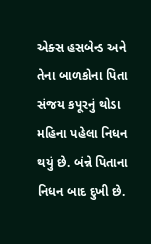એક્સ હસબેન્ડ અને તેના બાળકોના પિતા સંજય કપૂરનું થોડા મહિના પહેલા નિધન થયું છે. બંન્ને પિતાના નિધન બાદ દુખી છે.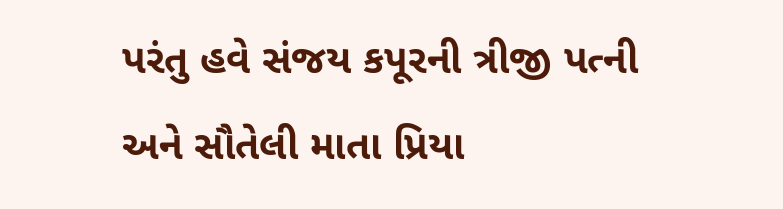પરંતુ હવે સંજય કપૂરની ત્રીજી પત્ની અને સૌતેલી માતા પ્રિયા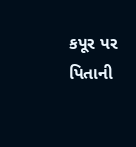કપૂર પર પિતાની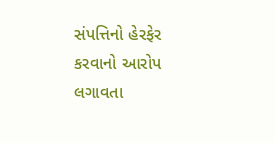સંપત્તિનો હેરફેર કરવાનો આરોપ લગાવતા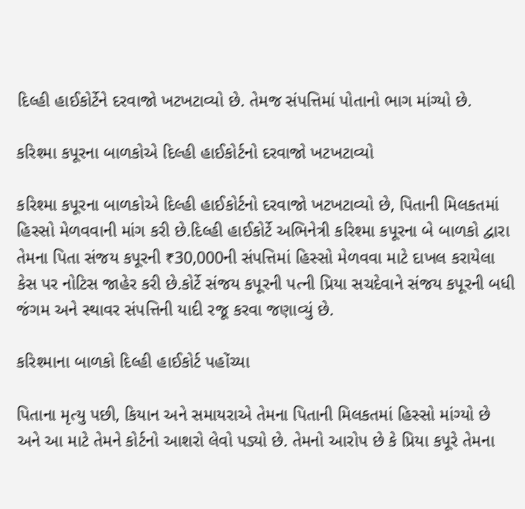દિલ્હી હાઈકોર્ટેને દરવાજો ખટખટાવ્યો છે. તેમજ સંપત્તિમાં પોતાનો ભાગ માંગ્યો છે.

કરિશ્મા કપૂરના બાળકોએ દિલ્હી હાઈકોર્ટનો દરવાજો ખટખટાવ્યો

કરિશ્મા કપૂરના બાળકોએ દિલ્હી હાઈકોર્ટનો દરવાજો ખટખટાવ્યો છે, પિતાની મિલકતમાં હિસ્સો મેળવવાની માંગ કરી છે.દિલ્હી હાઈકોર્ટે અભિનેત્રી કરિશ્મા કપૂરના બે બાળકો દ્વારા તેમના પિતા સંજય કપૂરની ₹30,000ની સંપત્તિમાં હિસ્સો મેળવવા માટે દાખલ કરાયેલા કેસ પર નોટિસ જાહેર કરી છે.કોર્ટે સંજય કપૂરની પત્ની પ્રિયા સચદેવાને સંજય કપૂરની બધી જંગમ અને સ્થાવર સંપત્તિની યાદી રજૂ કરવા જણાવ્યું છે.

કરિશ્માના બાળકો દિલ્હી હાઈકોર્ટ પહોંચ્યા

પિતાના મૃત્યુ પછી, કિયાન અને સમાયરાએ તેમના પિતાની મિલકતમાં હિસ્સો માંગ્યો છે અને આ માટે તેમને કોર્ટનો આશરો લેવો પડ્યો છે. તેમનો આરોપ છે કે પ્રિયા કપૂરે તેમના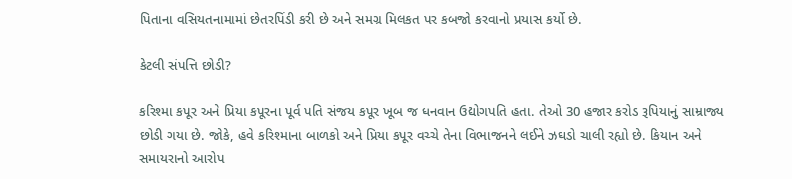પિતાના વસિયતનામામાં છેતરપિંડી કરી છે અને સમગ્ર મિલકત પર કબજો કરવાનો પ્રયાસ કર્યો છે.

કેટલી સંપત્તિ છોડી?

કરિશ્મા કપૂર અને પ્રિયા કપૂરના પૂર્વ પતિ સંજય કપૂર ખૂબ જ ધનવાન ઉદ્યોગપતિ હતા. તેઓ 30 હજાર કરોડ રૂપિયાનું સામ્રાજ્ય છોડી ગયા છે. જોકે, હવે કરિશ્માના બાળકો અને પ્રિયા કપૂર વચ્ચે તેના વિભાજનને લઈને ઝઘડો ચાલી રહ્યો છે. કિયાન અને સમાયરાનો આરોપ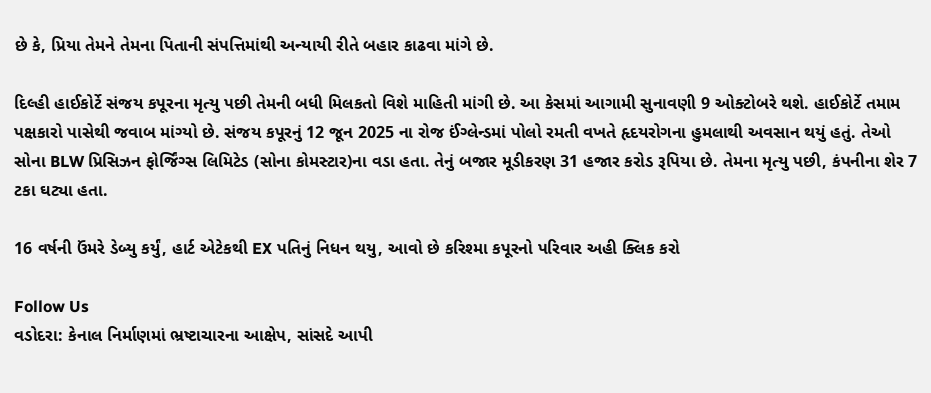છે કે, પ્રિયા તેમને તેમના પિતાની સંપત્તિમાંથી અન્યાયી રીતે બહાર કાઢવા માંગે છે.

દિલ્હી હાઈકોર્ટે સંજય કપૂરના મૃત્યુ પછી તેમની બધી મિલકતો વિશે માહિતી માંગી છે. આ કેસમાં આગામી સુનાવણી 9 ઓક્ટોબરે થશે. હાઈકોર્ટે તમામ પક્ષકારો પાસેથી જવાબ માંગ્યો છે. સંજય કપૂરનું 12 જૂન 2025 ના રોજ ઈંગ્લેન્ડમાં પોલો રમતી વખતે હૃદયરોગના હુમલાથી અવસાન થયું હતું. તેઓ સોના BLW પ્રિસિઝન ફોર્જિંગ્સ લિમિટેડ (સોના કોમસ્ટાર)ના વડા હતા. તેનું બજાર મૂડીકરણ 31 હજાર કરોડ રૂપિયા છે. તેમના મૃત્યુ પછી, કંપનીના શેર 7 ટકા ઘટ્યા હતા.

16 વર્ષની ઉંમરે ડેબ્યુ કર્યું, હાર્ટ એટેકથી EX પતિનું નિધન થયુ, આવો છે કરિશ્મા કપૂરનો પરિવાર અહી ક્લિક કરો

Follow Us
વડોદરા: કેનાલ નિર્માણમાં ભ્રષ્ટાચારના આક્ષેપ, સાંસદે આપી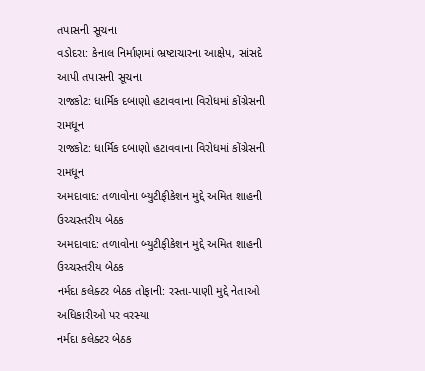તપાસની સૂચના
વડોદરા: કેનાલ નિર્માણમાં ભ્રષ્ટાચારના આક્ષેપ, સાંસદે આપી તપાસની સૂચના
રાજકોટ: ધાર્મિક દબાણો હટાવવાના વિરોધમાં કોંગ્રેસની રામધૂન
રાજકોટ: ધાર્મિક દબાણો હટાવવાના વિરોધમાં કોંગ્રેસની રામધૂન
અમદાવાદ: તળાવોના બ્યુટીફીકેશન મુદ્દે અમિત શાહની ઉચ્ચસ્તરીય બેઠક
અમદાવાદ: તળાવોના બ્યુટીફીકેશન મુદ્દે અમિત શાહની ઉચ્ચસ્તરીય બેઠક
નર્મદા કલેક્ટર બેઠક તોફાની: રસ્તા-પાણી મુદ્દે નેતાઓ અધિકારીઓ પર વરસ્યા
નર્મદા કલેક્ટર બેઠક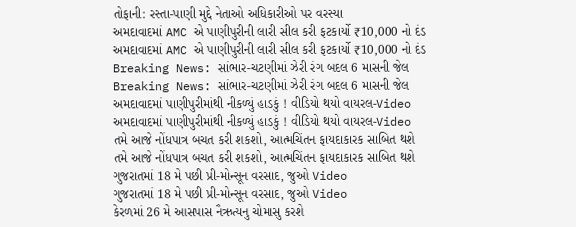તોફાની: રસ્તા-પાણી મુદ્દે નેતાઓ અધિકારીઓ પર વરસ્યા
અમદાવાદમાં AMC એ પાણીપુરીની લારી સીલ કરી ફટકાર્યો ₹10,000 નો દંડ
અમદાવાદમાં AMC એ પાણીપુરીની લારી સીલ કરી ફટકાર્યો ₹10,000 નો દંડ
Breaking News: સાંભાર-ચટણીમાં ઝેરી રંગ બદલ 6 માસની જેલ
Breaking News: સાંભાર-ચટણીમાં ઝેરી રંગ બદલ 6 માસની જેલ
અમદાવાદમાં પાણીપુરીમાંથી નીકળ્યું હાડકું ! વીડિયો થયો વાયરલ-Video
અમદાવાદમાં પાણીપુરીમાંથી નીકળ્યું હાડકું ! વીડિયો થયો વાયરલ-Video
તમે આજે નોંધપાત્ર બચત કરી શકશો, આત્મચિંતન ફાયદાકારક સાબિત થશે
તમે આજે નોંધપાત્ર બચત કરી શકશો, આત્મચિંતન ફાયદાકારક સાબિત થશે
ગુજરાતમાં 18 મે પછી પ્રી-મોન્સૂન વરસાદ, જુઓ Video
ગુજરાતમાં 18 મે પછી પ્રી-મોન્સૂન વરસાદ, જુઓ Video
કેરળમાં 26 મે આસપાસ નૈઋત્યનુ ચોમાસુ કરશે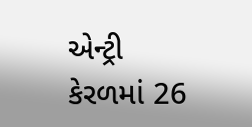એન્ટ્રી
કેરળમાં 26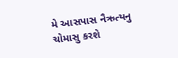મે આસપાસ નૈઋત્યનુ ચોમાસુ કરશે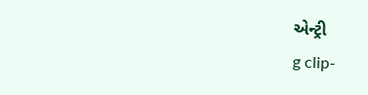એન્ટ્રી
g clip-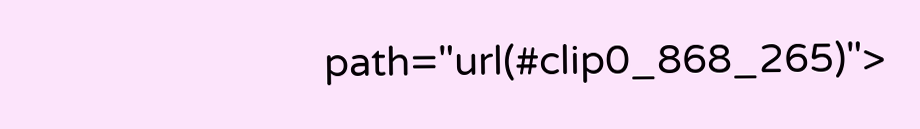path="url(#clip0_868_265)">